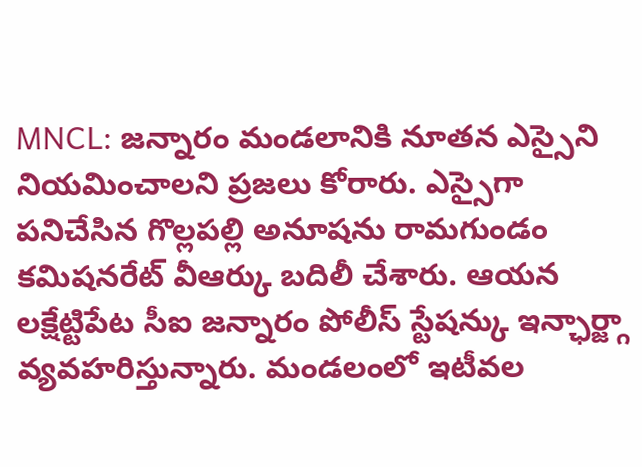MNCL: జన్నారం మండలానికి నూతన ఎస్సైని నియమించాలని ప్రజలు కోరారు. ఎస్సైగా పనిచేసిన గొల్లపల్లి అనూషను రామగుండం కమిషనరేట్ వీఆర్కు బదిలీ చేశారు. ఆయన లక్షేట్టిపేట సీఐ జన్నారం పోలీస్ స్టేషన్కు ఇన్ఛార్జ్గా వ్యవహరిస్తున్నారు. మండలంలో ఇటీవల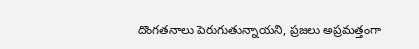దొంగతనాలు పెరుగుతున్నాయని, ప్రజలు అప్రమత్తంగా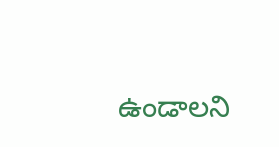ఉండాలని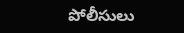పోలీసులు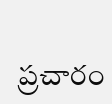ప్రచారం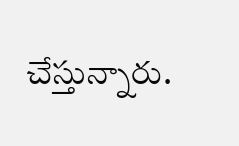చేస్తున్నారు.